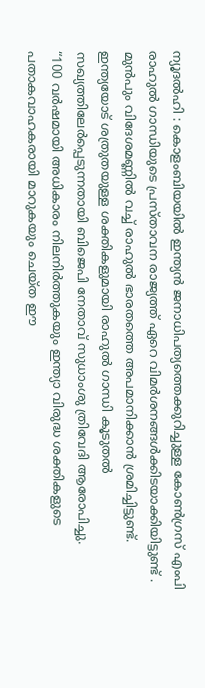ന്യൂദൽഹി : കൊളംബിയയിൽ ഇന്ത്യൻ ജനാധിപത്യത്തെക്കുറിച്ചുള്ള കോൺഗ്രസ് എംപി രാഹുൽ ഗാന്ധിയുടെ പ്രസ്താവന രാജ്യത്ത് ഏറെ വിമർശനങ്ങൾക്കിടയാക്കിയിട്ടുണ്ട് . മുൻപും വിദേശമണ്ണിൽ വച്ച് രാഹുൽ ഭാരതത്തെ അപമാനിക്കാൻ ശ്രമിച്ചിട്ടുണ്ട്. ഇന്ത്യയോട് ശത്രുതയുള്ള ശക്തികളുമായി രാഹുൽ ഗാന്ധി കൂടുതൽ സഖ്യത്തിലേർപ്പെടുന്നതായി ബിജെപി നേതാവ് സുധാംശു ത്രിവേദി ആരോപിച്ചു.
“100 വർഷമായി അധികാരം നിലനിർത്തുകയും ഇന്ത്യാ വിരുദ്ധ ശക്തികളുടെ പതാകവാഹകരായി മാറുകയും ചെയ്ത ഈ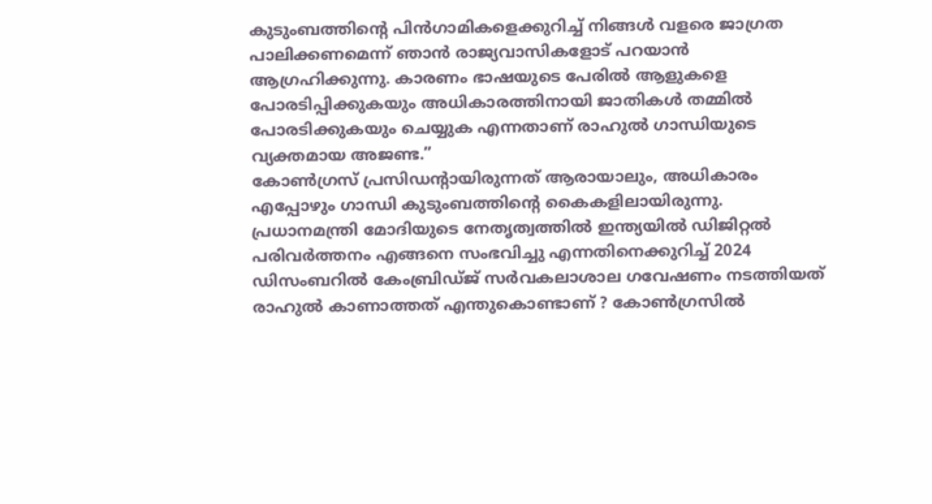കുടുംബത്തിന്റെ പിൻഗാമികളെക്കുറിച്ച് നിങ്ങൾ വളരെ ജാഗ്രത പാലിക്കണമെന്ന് ഞാൻ രാജ്യവാസികളോട് പറയാൻ ആഗ്രഹിക്കുന്നു. കാരണം ഭാഷയുടെ പേരിൽ ആളുകളെ പോരടിപ്പിക്കുകയും അധികാരത്തിനായി ജാതികൾ തമ്മിൽ പോരടിക്കുകയും ചെയ്യുക എന്നതാണ് രാഹുൽ ഗാന്ധിയുടെ വ്യക്തമായ അജണ്ട.”
കോൺഗ്രസ് പ്രസിഡന്റായിരുന്നത് ആരായാലും, അധികാരം എപ്പോഴും ഗാന്ധി കുടുംബത്തിന്റെ കൈകളിലായിരുന്നു. പ്രധാനമന്ത്രി മോദിയുടെ നേതൃത്വത്തിൽ ഇന്ത്യയിൽ ഡിജിറ്റൽ പരിവർത്തനം എങ്ങനെ സംഭവിച്ചു എന്നതിനെക്കുറിച്ച് 2024 ഡിസംബറിൽ കേംബ്രിഡ്ജ് സർവകലാശാല ഗവേഷണം നടത്തിയത് രാഹുൽ കാണാത്തത് എന്തുകൊണ്ടാണ് ? കോൺഗ്രസിൽ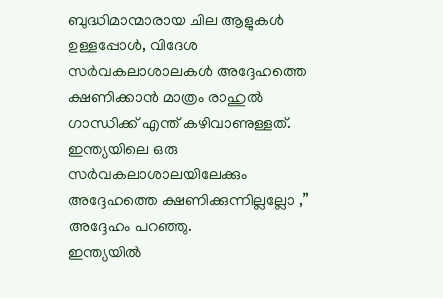ബുദ്ധിമാന്മാരായ ചില ആളുകൾ ഉള്ളപ്പോൾ, വിദേശ സർവകലാശാലകൾ അദ്ദേഹത്തെ ക്ഷണിക്കാൻ മാത്രം രാഹുൽ ഗാന്ധിക്ക് എന്ത് കഴിവാണുള്ളത്. ഇന്ത്യയിലെ ഒരു സർവകലാശാലയിലേക്കും അദ്ദേഹത്തെ ക്ഷണിക്കുന്നില്ലല്ലോ ,” അദ്ദേഹം പറഞ്ഞു.
ഇന്ത്യയിൽ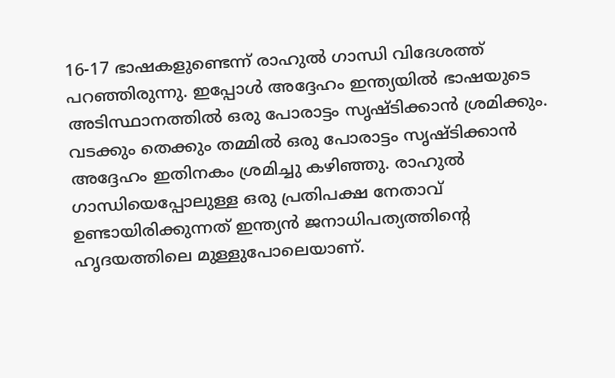16-17 ഭാഷകളുണ്ടെന്ന് രാഹുൽ ഗാന്ധി വിദേശത്ത് പറഞ്ഞിരുന്നു. ഇപ്പോൾ അദ്ദേഹം ഇന്ത്യയിൽ ഭാഷയുടെ അടിസ്ഥാനത്തിൽ ഒരു പോരാട്ടം സൃഷ്ടിക്കാൻ ശ്രമിക്കും. വടക്കും തെക്കും തമ്മിൽ ഒരു പോരാട്ടം സൃഷ്ടിക്കാൻ അദ്ദേഹം ഇതിനകം ശ്രമിച്ചു കഴിഞ്ഞു. രാഹുൽ ഗാന്ധിയെപ്പോലുള്ള ഒരു പ്രതിപക്ഷ നേതാവ് ഉണ്ടായിരിക്കുന്നത് ഇന്ത്യൻ ജനാധിപത്യത്തിന്റെ ഹൃദയത്തിലെ മുള്ളുപോലെയാണ്.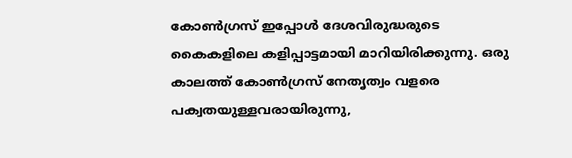കോൺഗ്രസ് ഇപ്പോൾ ദേശവിരുദ്ധരുടെ കൈകളിലെ കളിപ്പാട്ടമായി മാറിയിരിക്കുന്നു. ഒരു കാലത്ത് കോൺഗ്രസ് നേതൃത്വം വളരെ പക്വതയുള്ളവരായിരുന്നു,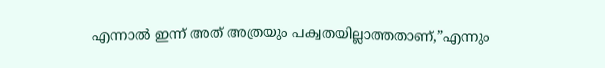എന്നാൽ ഇന്ന് അത് അത്രയും പക്വതയില്ലാത്തതാണ്,”എന്നും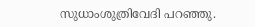സുധാംശുത്രിവേദി പറഞ്ഞു.